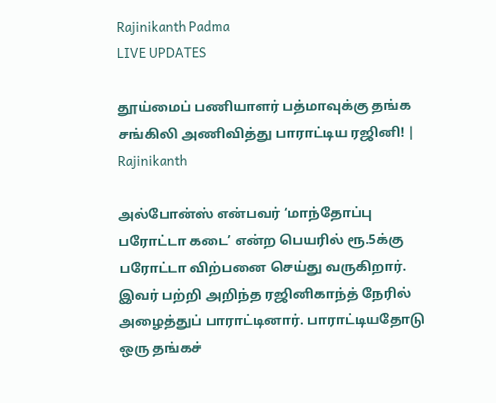Rajinikanth Padma
LIVE UPDATES

தூய்மைப் பணியாளர் பத்மாவுக்கு தங்க சங்கிலி அணிவித்து பாராட்டிய ரஜினி! | Rajinikanth

அல்போன்ஸ் என்பவர் ‘மாந்தோப்பு பரோட்டா கடை’ என்ற பெயரில் ரூ.5க்கு பரோட்டா விற்பனை செய்து வருகிறார். இவர் பற்றி அறிந்த ரஜினிகாந்த் நேரில் அழைத்துப் பாராட்டினார். பாராட்டியதோடு ஒரு தங்கச்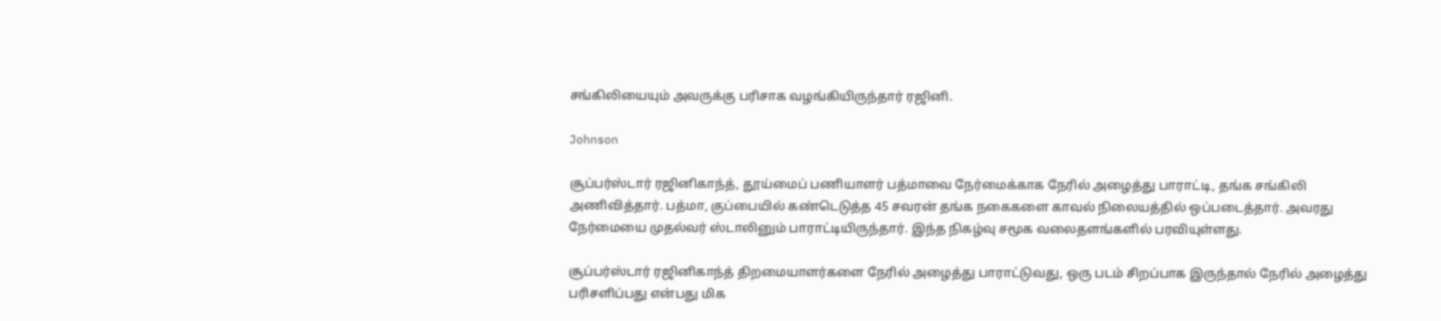சங்கிலியையும் அவருக்கு பரிசாக வழங்கியிருந்தார் ரஜினி.

Johnson

சூப்பர்ஸ்டார் ரஜினிகாந்த், தூய்மைப் பணியாளர் பத்மாவை நேர்மைக்காக நேரில் அழைத்து பாராட்டி, தங்க சங்கிலி அணிவித்தார். பத்மா, குப்பையில் கண்டெடுத்த 45 சவரன் தங்க நகைகளை காவல் நிலையத்தில் ஒப்படைத்தார். அவரது நேர்மையை முதல்வர் ஸ்டாலினும் பாராட்டியிருந்தார். இந்த நிகழ்வு சமூக வலைதளங்களில் பரவியுள்ளது.

சூப்பர்ஸ்டார் ரஜினிகாந்த் திறமையாளர்களை நேரில் அழைத்து பாராட்டுவது, ஒரு படம் சிறப்பாக இருந்தால் நேரில் அழைத்து பரிசளிப்பது என்பது மிக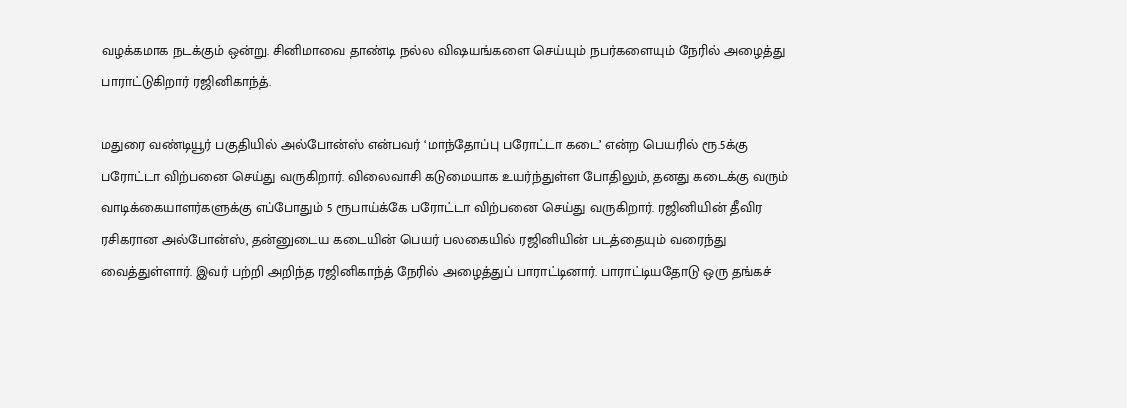வழக்கமாக நடக்கும் ஒன்று. சினிமாவை தாண்டி நல்ல விஷயங்களை செய்யும் நபர்களையும் நேரில் அழைத்து பாராட்டுகிறார் ரஜினிகாந்த்.

மதுரை வண்டியூர் பகுதியில் அல்போன்ஸ் என்பவர் ‘மாந்தோப்பு பரோட்டா கடை’ என்ற பெயரில் ரூ.5க்கு பரோட்டா விற்பனை செய்து வருகிறார். விலைவாசி கடுமையாக உயர்ந்துள்ள போதிலும், தனது கடைக்கு வரும் வாடிக்கையாளர்களுக்கு எப்போதும் 5 ரூபாய்க்கே பரோட்டா விற்பனை செய்து வருகிறார். ரஜினியின் தீவிர ரசிகரான அல்போன்ஸ், தன்னுடைய கடையின் பெயர் பலகையில் ரஜினியின் படத்தையும் வரைந்து வைத்துள்ளார். இவர் பற்றி அறிந்த ரஜினிகாந்த் நேரில் அழைத்துப் பாராட்டினார். பாராட்டியதோடு ஒரு தங்கச்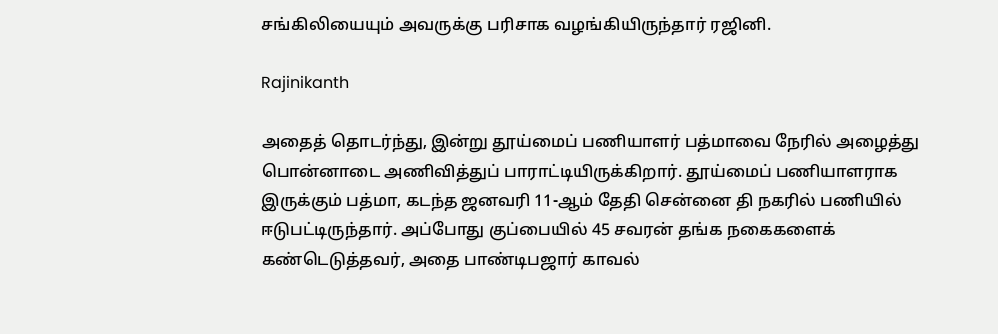சங்கிலியையும் அவருக்கு பரிசாக வழங்கியிருந்தார் ரஜினி.

Rajinikanth

அதைத் தொடர்ந்து, இன்று தூய்மைப் பணியாளர் பத்மாவை நேரில் அழைத்து பொன்னாடை அணிவித்துப் பாராட்டியிருக்கிறார். தூய்மைப் பணியாளராக இருக்கும் பத்மா, கடந்த ஜனவரி 11-ஆம் தேதி சென்னை தி நகரில் பணியில் ஈடுபட்டிருந்தார். அப்போது குப்பையில் 45 சவரன் தங்க நகைகளைக் கண்டெடுத்தவர், அதை பாண்டிபஜார் காவல்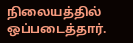நிலையத்தில் ஒப்படைத்தார்.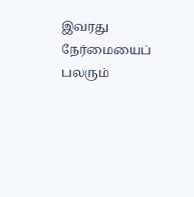இவரது நேர்மையைப் பலரும்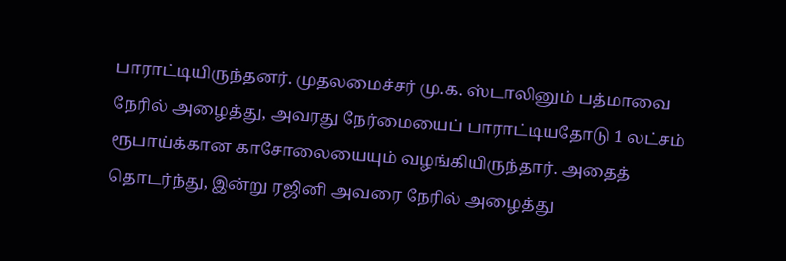பாராட்டியிருந்தனர். முதலமைச்சர் மு.க. ஸ்டாலினும் பத்மாவை நேரில் அழைத்து, அவரது நேர்மையைப் பாராட்டியதோடு 1 லட்சம் ரூபாய்க்கான காசோலையையும் வழங்கியிருந்தார். அதைத் தொடர்ந்து, இன்று ரஜினி அவரை நேரில் அழைத்து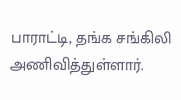பாராட்டி, தங்க சங்கிலி அணிவித்துள்ளார்.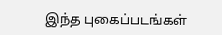இந்த புகைப்படங்கள்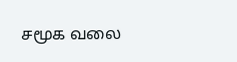சமூக வலை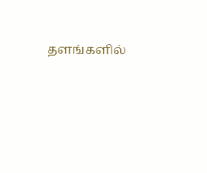தளங்களில்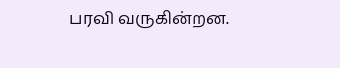பரவி வருகின்றன.